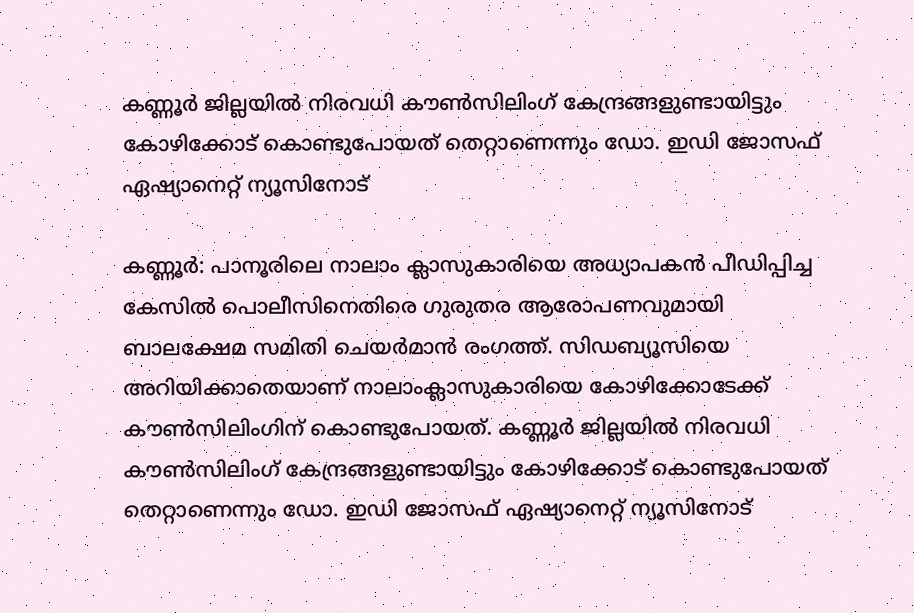കണ്ണൂര്‍ ജില്ലയിൽ നിരവധി കൗൺസിലിംഗ് കേന്ദ്രങ്ങളുണ്ടായിട്ടും കോഴിക്കോട് കൊണ്ടുപോയത് തെറ്റാണെന്നും ഡോ. ഇഡി ജോസഫ് ഏഷ്യാനെറ്റ് ന്യൂസിനോട്

കണ്ണൂർ: പാനൂരിലെ നാലാം ക്ലാസുകാരിയെ അധ്യാപകൻ പീഡിപ്പിച്ച കേസിൽ പൊലീസിനെതിരെ ഗുരുതര ആരോപണവുമായി ബാലക്ഷേമ സമിതി ചെയർമാൻ രംഗത്ത്. സിഡബ്യൂസിയെ അറിയിക്കാതെയാണ് നാലാംക്ലാസുകാരിയെ കോഴിക്കോടേക്ക് കൗൺസിലിംഗിന് കൊണ്ടുപോയത്. കണ്ണൂര്‍ ജില്ലയിൽ നിരവധി കൗൺസിലിംഗ് കേന്ദ്രങ്ങളുണ്ടായിട്ടും കോഴിക്കോട് കൊണ്ടുപോയത് തെറ്റാണെന്നും ഡോ. ഇഡി ജോസഫ് ഏഷ്യാനെറ്റ് ന്യൂസിനോട്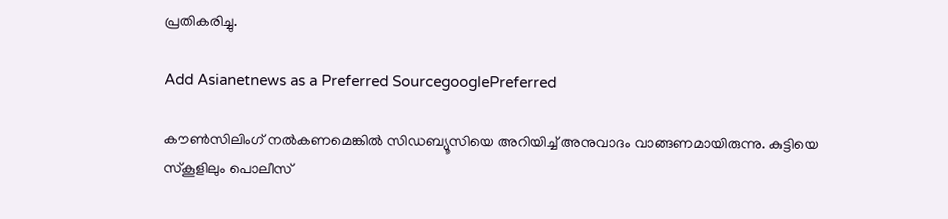പ്രതികരിച്ചു.

Add Asianetnews as a Preferred SourcegooglePreferred

കൗൺസിലിംഗ് നൽകണമെങ്കിൽ സിഡബ്യൂസിയെ അറിയിച്ച് അനുവാദം വാങ്ങണമായിരുന്നു. കുട്ടിയെ സ്കൂളിലും പൊലീസ്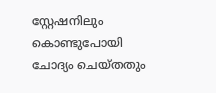സ്റ്റേഷനിലും കൊണ്ടുപോയി ചോദ്യം ചെയ്തതും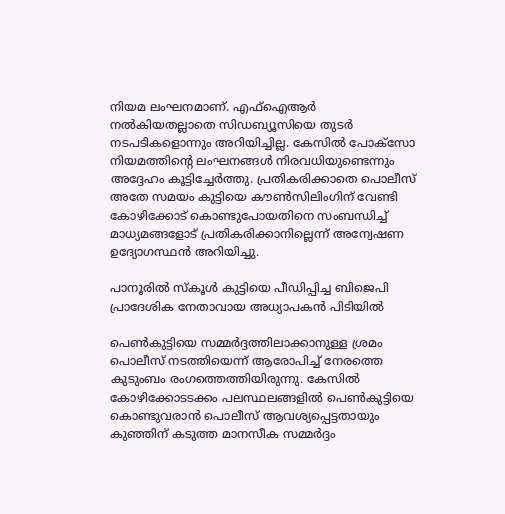നിയമ ലംഘനമാണ്. എഫ്ഐആർ നൽകിയതല്ലാതെ സിഡബ്യൂസിയെ തുടർ നടപടികളൊന്നും അറിയിച്ചില്ല. കേസിൽ പോക്സോ നിയമത്തിന്റെ ലംഘനങ്ങൾ നിരവധിയുണ്ടെന്നും അദ്ദേഹം കൂട്ടിച്ചേര്‍ത്തു. പ്രതികരിക്കാതെ പൊലീസ് അതേ സമയം കുട്ടിയെ കൗൺസിലിംഗിന് വേണ്ടി കോഴിക്കോട് കൊണ്ടുപോയതിനെ സംബന്ധിച്ച് മാധ്യമങ്ങളോട് പ്രതികരിക്കാനില്ലെന്ന് അന്വേഷണ ഉദ്യോഗസ്ഥൻ അറിയിച്ചു.

പാനൂരില്‍ സ്‍കൂള്‍ കുട്ടിയെ പീഡിപ്പിച്ച ബിജെപി പ്രാദേശിക നേതാവായ അധ്യാപകന്‍ പിടിയില്‍

പെൺകുട്ടിയെ സമ്മർദ്ദത്തിലാക്കാനുള്ള ശ്രമം പൊലീസ് നടത്തിയെന്ന് ആരോപിച്ച് നേരത്തെ കുടുംബം രംഗത്തെത്തിയിരുന്നു. കേസിൽ കോഴിക്കോടടക്കം പലസ്ഥലങ്ങളിൽ പെൺകുട്ടിയെ കൊണ്ടുവരാൻ പൊലീസ് ആവശ്യപ്പെട്ടതായും കുഞ്ഞിന് കടുത്ത മാനസീക സമ്മർദ്ദം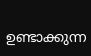ഉണ്ടാക്കുന്ന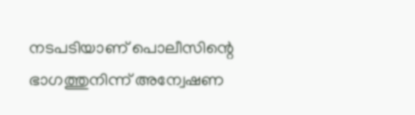നടപടിയാണ് പൊലീസിന്റെ ഭാഗത്തുനിന്ന് അന്വേഷണ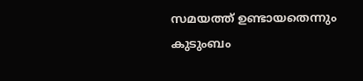സമയത്ത് ഉണ്ടായതെന്നും കുടുംബം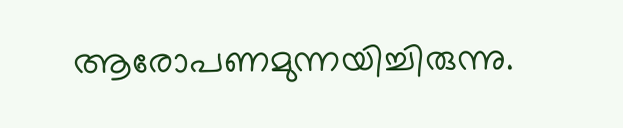ആരോപണമുന്നയിച്ചിരുന്നു.